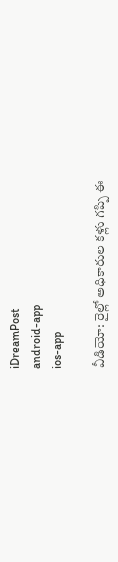iDreamPost
android-app
ios-app

వీడియో: రైల్లో అధికారుల కళ్లు గప్పి ఈ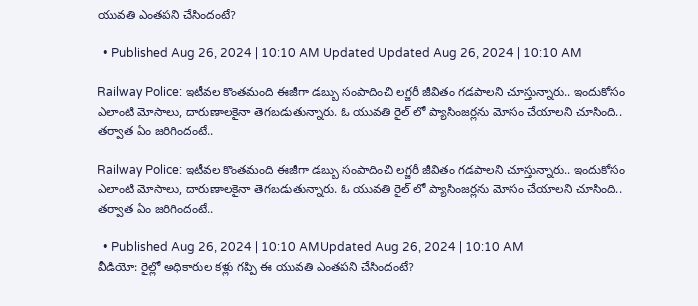యువతి ఎంతపని చేసిందంటే?

  • Published Aug 26, 2024 | 10:10 AM Updated Updated Aug 26, 2024 | 10:10 AM

Railway Police: ఇటీవల కొంతమంది ఈజీగా డబ్బు సంపాదించి లగ్జరీ జీవితం గడపాలని చూస్తున్నారు.. ఇందుకోసం ఎలాంటి మోసాలు, దారుణాలకైనా తెగబడుతున్నారు. ఓ యువతి రైల్ లో ప్యాసింజర్లను మోసం చేయాలని చూసింది.. తర్వాత ఏం జరిగిందంటే..

Railway Police: ఇటీవల కొంతమంది ఈజీగా డబ్బు సంపాదించి లగ్జరీ జీవితం గడపాలని చూస్తున్నారు.. ఇందుకోసం ఎలాంటి మోసాలు, దారుణాలకైనా తెగబడుతున్నారు. ఓ యువతి రైల్ లో ప్యాసింజర్లను మోసం చేయాలని చూసింది.. తర్వాత ఏం జరిగిందంటే..

  • Published Aug 26, 2024 | 10:10 AMUpdated Aug 26, 2024 | 10:10 AM
వీడియో: రైల్లో అధికారుల కళ్లు గప్పి ఈ యువతి ఎంతపని చేసిందంటే?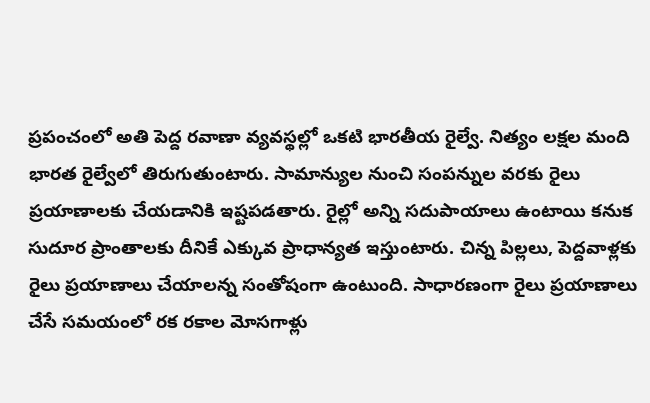ప్రపంచంలో అతి పెద్ద రవాణా వ్యవస్థల్లో ఒకటి భారతీయ రైల్వే. నిత్యం లక్షల మంది భారత రైల్వేలో తిరుగుతుంటారు. సామాన్యుల నుంచి సంపన్నుల వరకు రైలు ప్రయాణాలకు చేయడానికి ఇష్టపడతారు. రైల్లో అన్ని సదుపాయాలు ఉంటాయి కనుక సుదూర ప్రాంతాలకు దీనికే ఎక్కువ ప్రాధాన్యత ఇస్తుంటారు. చిన్న పిల్లలు, పెద్దవాళ్లకు రైలు ప్రయాణాలు చేయాలన్న సంతోషంగా ఉంటుంది. సాధారణంగా రైలు ప్రయాణాలు చేసే సమయంలో రక రకాల మోసగాళ్లు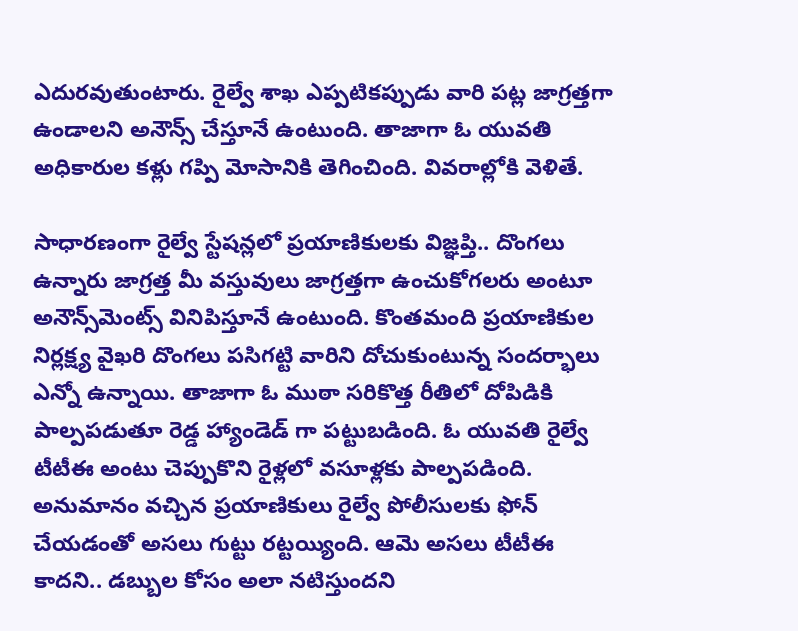ఎదురవుతుంటారు. రైల్వే శాఖ ఎప్పటికప్పుడు వారి పట్ల జాగ్రత్తగా ఉండాలని అనౌన్స్ చేస్తూనే ఉంటుంది. తాజాగా ఓ యువతి అధికారుల కళ్లు గప్పి మోసానికి తెగించింది. వివరాల్లోకి వెళితే.

సాధారణంగా రైల్వే స్టేషన్లలో ప్రయాణికులకు విజ్ఞప్తి.. దొంగలు ఉన్నారు జాగ్రత్త మీ వస్తువులు జాగ్రత్తగా ఉంచుకోగలరు అంటూ అనౌన్స్‌మెంట్స్ వినిపిస్తూనే ఉంటుంది. కొంతమంది ప్రయాణికుల నిర్లక్ష్య వైఖరి దొంగలు పసిగట్టి వారిని దోచుకుంటున్న సందర్భాలు ఎన్నో ఉన్నాయి. తాజాగా ఓ ముఠా సరికొత్త రీతిలో దోపిడికి పాల్పపడుతూ రెడ్డ హ్యాండెడ్ గా పట్టుబడింది. ఓ యువతి రైల్వే టీటీఈ అంటు చెప్పుకొని రైళ్లలో వసూళ్లకు పాల్పపడింది. అనుమానం వచ్చిన ప్రయాణికులు రైల్వే పోలీసులకు ఫోన్ చేయడంతో అసలు గుట్టు రట్టయ్యింది. ఆమె అసలు టీటీఈ కాదని.. డబ్బుల కోసం అలా నటిస్తుందని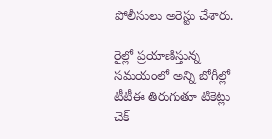పోలీసులు అరెస్టు చేశారు.

రైల్లో ప్రయాణిస్తున్న సమయంలో అన్ని బోగీల్లో టీటీఈ తిరుగుతూ టికెట్లు చెక్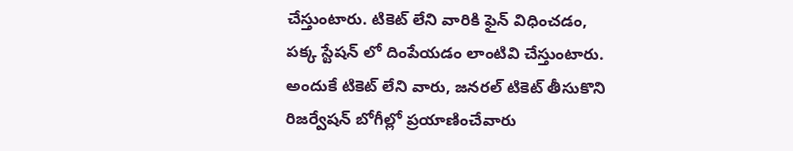చేస్తుంటారు. టికెట్ లేని వారికి ఫైన్ విధించడం, పక్క స్టేషన్ లో దింపేయడం లాంటివి చేస్తుంటారు. అందుకే టికెట్ లేని వారు, జనరల్ టికెట్ తీసుకొని రిజర్వేషన్ బోగీల్లో ప్రయాణించేవారు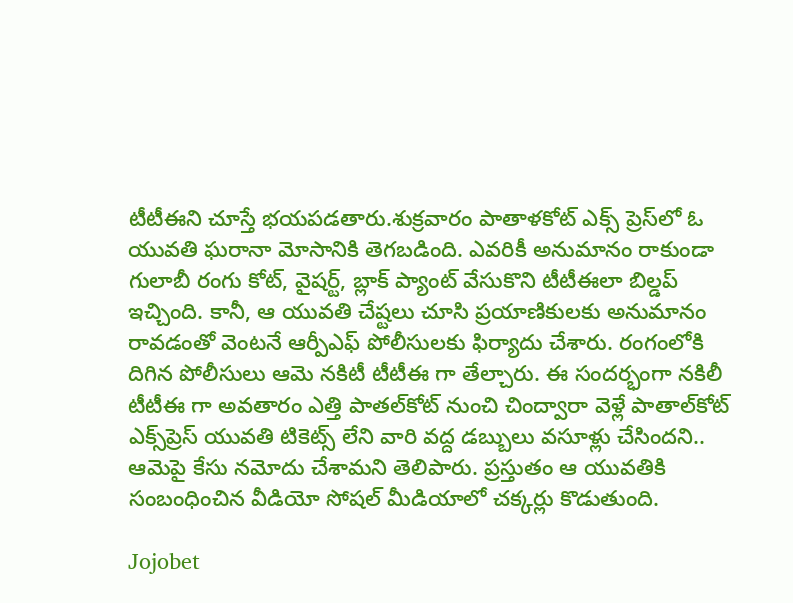టీటీఈని చూస్తే భయపడతారు.శుక్రవారం పాతాళకోట్ ఎక్స్ ప్రెస్‌లో ఓ యువతి ఘరానా మోసానికి తెగబడింది. ఎవరికీ అనుమానం రాకుండా గులాబీ రంగు కోట్, వైషర్ట్, బ్లాక్ ప్యాంట్ వేసుకొని టీటీఈలా బిల్డప్ ఇచ్చింది. కానీ, ఆ యువతి చేష్టలు చూసి ప్రయాణికులకు అనుమానం రావడంతో వెంటనే ఆర్పీఎఫ్ పోలీసులకు ఫిర్యాదు చేశారు. రంగంలోకి దిగిన పోలీసులు ఆమె నకిటీ టీటీఈ గా తేల్చారు. ఈ సందర్భంగా నకిలీ టీటీఈ గా అవతారం ఎత్తి పాతల్‌కోట్ నుంచి చింద్వారా వెళ్లే పాతాల్‌కోట్ ఎక్స్‌ప్రెస్ యువతి టికెట్స్ లేని వారి వద్ద డబ్బులు వసూళ్లు చేసిందని.. ఆమెపై కేసు నమోదు చేశామని తెలిపారు. ప్రస్తుతం ఆ యువతికి సంబంధించిన వీడియో సోషల్ మీడియాలో చక్కర్లు కొడుతుంది.

Jojobet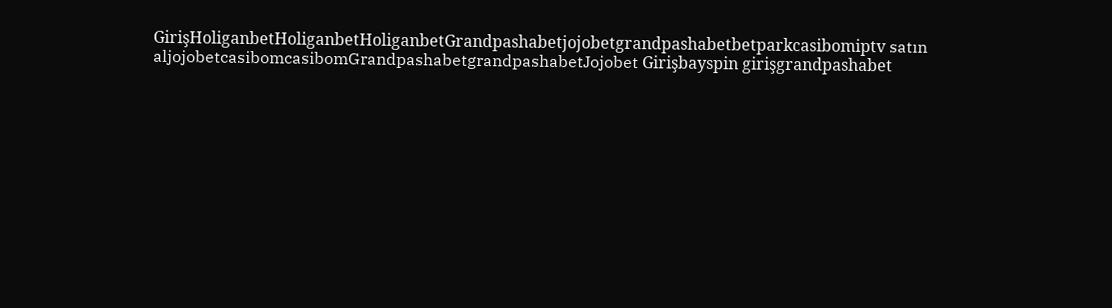GirişHoliganbetHoliganbetHoliganbetGrandpashabetjojobetgrandpashabetbetparkcasibomiptv satın aljojobetcasibomcasibomGrandpashabetgrandpashabetJojobet Girişbayspin girişgrandpashabet